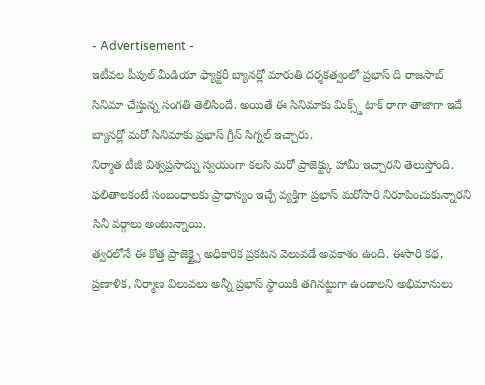- Advertisement -
ఇటీవల పీపుల్ మీడియా ఫ్యాక్టరీ బ్యానర్లో మారుతి దర్శకత్వంలో ప్రభాస్ ది రాజసాబ్ సినిమా చేస్తున్న సంగతి తెలిసిందే. అయితే ఈ సినిమాకు మిక్స్డ్ టాక్ రాగా తాజాగా ఇదే బ్యానర్లో మరో సినిమాకు ప్రభాస్ గ్రీన్ సిగ్నల్ ఇచ్చారు.
నిర్మాత టీజీ విశ్వప్రసాద్ను స్వయంగా కలసి మరో ప్రాజెక్ట్కు హామీ ఇచ్చారని తెలుస్తోంది. ఫలితాలకంటే సంబంధాలకు ప్రాధాన్యం ఇచ్చే వ్యక్తిగా ప్రభాస్ మరోసారి నిరూపించుకున్నారని సినీ వర్గాలు అంటున్నాయి.
త్వరలోనే ఈ కొత్త ప్రాజెక్ట్పై అధికారిక ప్రకటన వెలువడే అవకాశం ఉంది. ఈసారి కథ, ప్రణాళిక, నిర్మాణ విలువలు అన్నీ ప్రభాస్ స్థాయికి తగినట్టుగా ఉండాలని అభిమానులు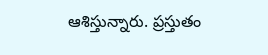ఆశిస్తున్నారు. ప్రస్తుతం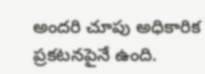అందరి చూపు అధికారిక ప్రకటనపైనే ఉంది.